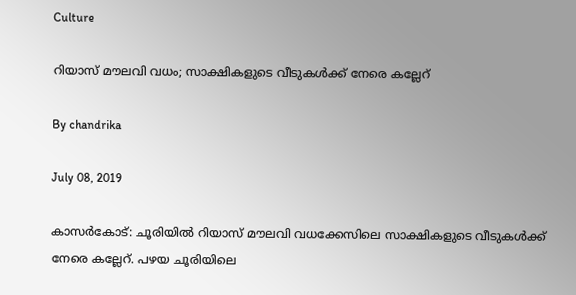Culture

റിയാസ് മൗലവി വധം; സാക്ഷികളുടെ വീടുകള്‍ക്ക് നേരെ കല്ലേറ്

By chandrika

July 08, 2019

കാസര്‍കോട്: ചൂരിയില്‍ റിയാസ് മൗലവി വധക്കേസിലെ സാക്ഷികളുടെ വീടുകള്‍ക്ക് നേരെ കല്ലേറ്. പഴയ ചൂരിയിലെ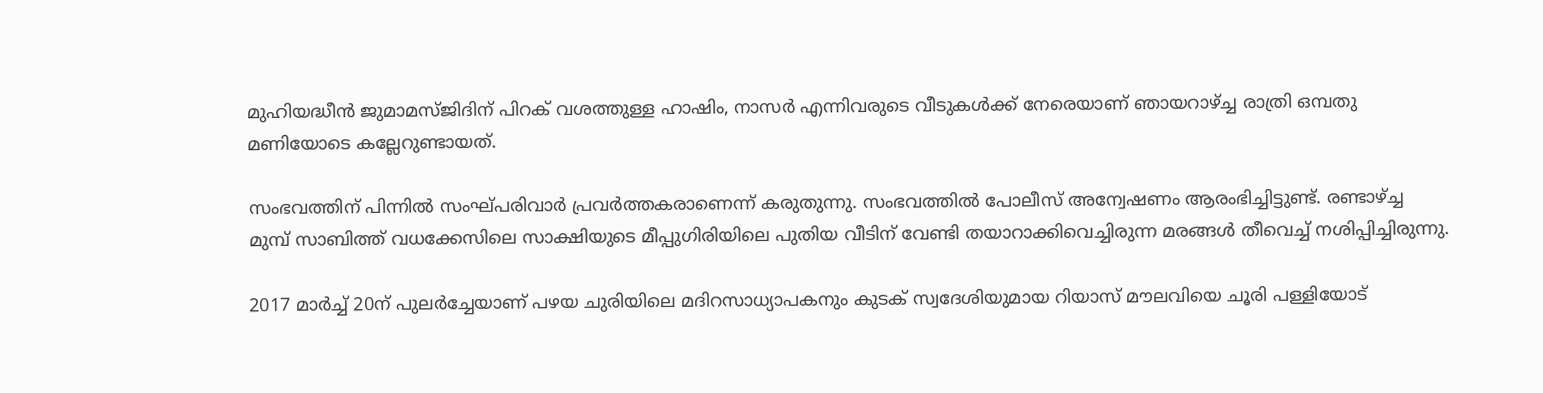മുഹിയദ്ധീന്‍ ജുമാമസ്ജിദിന് പിറക് വശത്തുള്ള ഹാഷിം, നാസര്‍ എന്നിവരുടെ വീടുകള്‍ക്ക് നേരെയാണ് ഞായറാഴ്ച്ച രാത്രി ഒമ്പതു മണിയോടെ കല്ലേറുണ്ടായത്.

സംഭവത്തിന് പിന്നില്‍ സംഘ്പരിവാര്‍ പ്രവര്‍ത്തകരാണെന്ന് കരുതുന്നു. സംഭവത്തില്‍ പോലീസ് അന്വേഷണം ആരംഭിച്ചിട്ടുണ്ട്. രണ്ടാഴ്ച്ച മുമ്പ് സാബിത്ത് വധക്കേസിലെ സാക്ഷിയുടെ മീപ്പുഗിരിയിലെ പുതിയ വീടിന് വേണ്ടി തയാറാക്കിവെച്ചിരുന്ന മരങ്ങള്‍ തീവെച്ച് നശിപ്പിച്ചിരുന്നു.

2017 മാര്‍ച്ച് 20ന് പുലര്‍ച്ചേയാണ് പഴയ ചുരിയിലെ മദിറസാധ്യാപകനും കുടക് സ്വദേശിയുമായ റിയാസ് മൗലവിയെ ചൂരി പള്ളിയോട്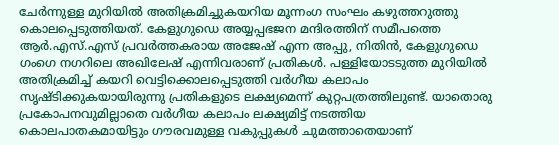ചേര്‍ന്നുള്ള മുറിയില്‍ അതിക്രമിച്ചുകയറിയ മൂന്നംഗ സംഘം കഴുത്തറുത്തു കൊലപ്പെടുത്തിയത്. കേളുഗുഡെ അയ്യപ്പഭജന മന്ദിരത്തിന് സമീപത്തെ ആര്‍.എസ്.എസ് പ്രവര്‍ത്തകരായ അജേഷ് എന്ന അപ്പു, നിതിന്‍, കേളുഗുഡെ ഗംഗെ നഗറിലെ അഖിലേഷ് എന്നിവരാണ് പ്രതികള്‍. പള്ളിയോടടുത്ത മുറിയില്‍ അതിക്രമിച്ച് കയറി വെട്ടിക്കൊലപ്പെടുത്തി വര്‍ഗീയ കലാപം സൃഷ്ടിക്കുകയായിരുന്നു പ്രതികളുടെ ലക്ഷ്യമെന്ന് കുറ്റപത്രത്തിലുണ്ട്. യാതൊരു പ്രകോപനവുമില്ലാതെ വര്‍ഗീയ കലാപം ലക്ഷ്യമിട്ട് നടത്തിയ കൊലപാതകമായിട്ടും ഗൗരവമുള്ള വകുപ്പുകള്‍ ചുമത്താതെയാണ്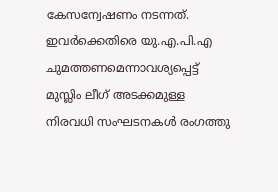കേസന്വേഷണം നടന്നത്. ഇവര്‍ക്കെതിരെ യു.എ.പി.എ ചുമത്തണമെന്നാവശ്യപ്പെട്ട് മുസ്ലിം ലീഗ് അടക്കമുള്ള നിരവധി സംഘടനകള്‍ രംഗത്തു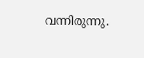വന്നിരുന്നു.